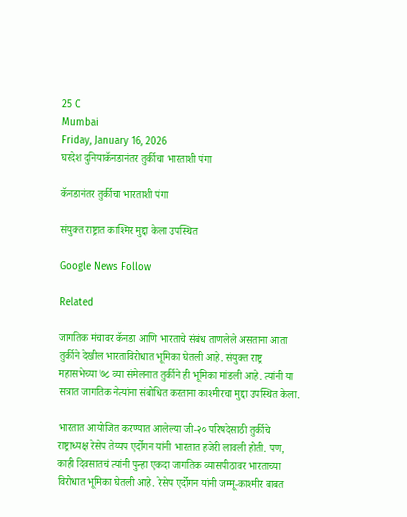25 C
Mumbai
Friday, January 16, 2026
घरदेश दुनियाकॅनडानंतर तुर्कीचा भारताशी पंगा

कॅनडानंतर तुर्कीचा भारताशी पंगा

संयुक्त राष्ट्रात काश्मिर मुद्दा केला उपस्थित

Google News Follow

Related

जागतिक मंचावर कॅनडा आणि भारताचे संबंध ताणलेले असताना आता तुर्कीने देखील भारताविरोधात भूमिका घेतली आहे. संयुक्त राष्ट्र महासभेच्या ७८ व्या संमेलनात तुर्कीने ही भूमिका मांडली आहे. त्यांनी या सत्रात जागतिक नेत्यांना संबोधित करताना काश्मीरचा मुद्दा उपस्थित केला.

भारतात आयोजित करण्यात आलेल्या जी-२० परिषदेसाठी तुर्कीचे राष्ट्राध्यक्ष रेसेप तेय्यप एर्दोगन यांनी भारतात हजेरी लावली होती. पण, काही दिवसातचं त्यांनी पुन्हा एकदा जागतिक व्यासपीठावर भारताच्या विरोधात भूमिका घेतली आहे. रेसेप एर्दोगन यांनी जम्मू-काश्मीर बाबत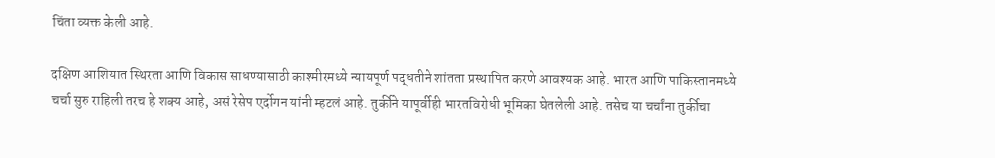चिंता व्यक्त केली आहे.

दक्षिण आशियात स्थिरता आणि विकास साधण्यासाठी काश्मीरमध्ये न्यायपूर्ण पद्धतीने शांतता प्रस्थापित करणे आवश्यक आहे. भारत आणि पाकिस्तानमध्ये चर्चा सुरु राहिली तरच हे शक्य आहे, असं रेसेप एर्दोगन यांनी म्हटलं आहे. तुर्कीने यापूर्वीही भारतविरोधी भूमिका घेतलेली आहे. तसेच या चर्चांना तुर्कीचा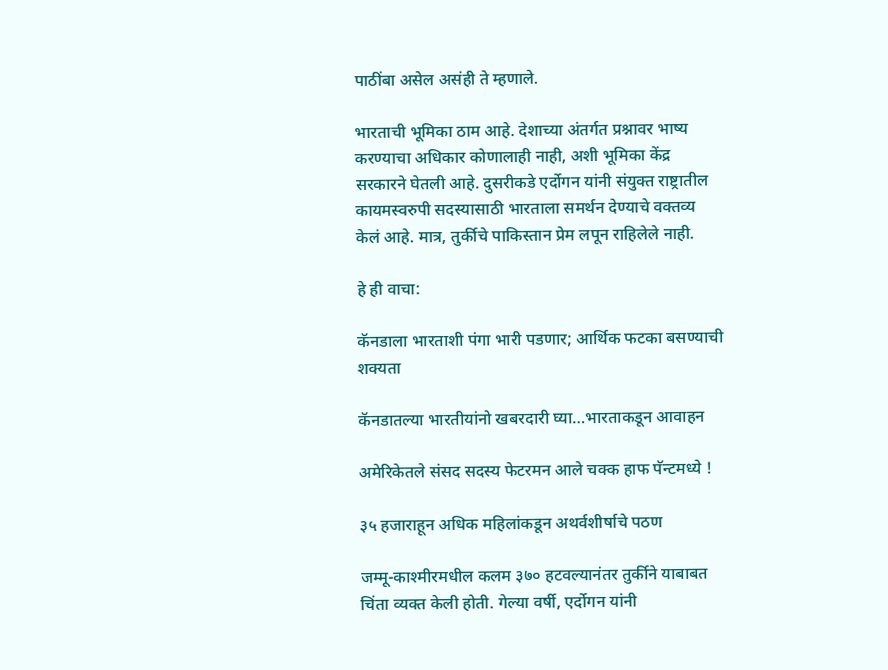पाठींबा असेल असंही ते म्हणाले.

भारताची भूमिका ठाम आहे. देशाच्या अंतर्गत प्रश्नावर भाष्य करण्याचा अधिकार कोणालाही नाही, अशी भूमिका केंद्र सरकारने घेतली आहे. दुसरीकडे एर्दोगन यांनी संयुक्त राष्ट्रातील कायमस्वरुपी सदस्यासाठी भारताला समर्थन देण्याचे वक्तव्य केलं आहे. मात्र, तुर्कीचे पाकिस्तान प्रेम लपून राहिलेले नाही.

हे ही वाचा:

कॅनडाला भारताशी पंगा भारी पडणार; आर्थिक फटका बसण्याची शक्यता

कॅनडातल्या भारतीयांनो खबरदारी घ्या…भारताकडून आवाहन

अमेरिकेतले संसद सदस्य फेटरमन आले चक्क हाफ पॅन्टमध्ये !

३५ हजाराहून अधिक महिलांकडून अथर्वशीर्षाचे पठण

जम्मू-काश्मीरमधील कलम ३७० हटवल्यानंतर तुर्कीने याबाबत चिंता व्यक्त केली होती. गेल्या वर्षी, एर्दोगन यांनी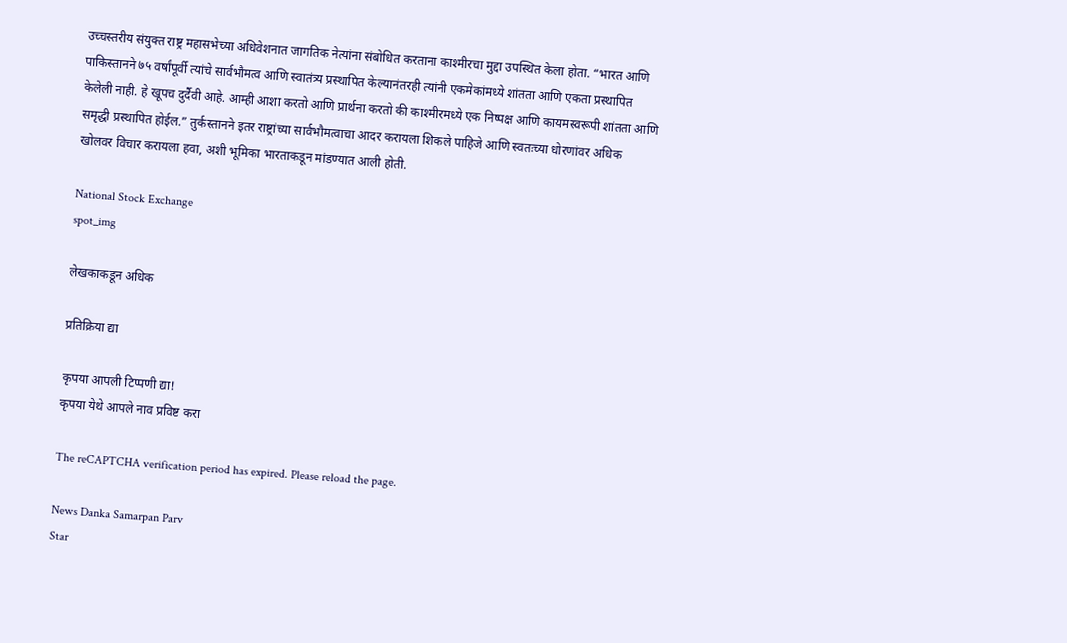उच्चस्तरीय संयुक्त राष्ट्र महासभेच्या अधिवेशनात जागतिक नेत्यांना संबोधित करताना काश्मीरचा मुद्दा उपस्थित केला होता. “भारत आणि पाकिस्तानने ७५ वर्षांपूर्वी त्यांचे सार्वभौमत्व आणि स्वातंत्र्य प्रस्थापित केल्यानंतरही त्यांनी एकमेकांमध्ये शांतता आणि एकता प्रस्थापित केलेली नाही. हे खूपच दुर्दैवी आहे. आम्ही आशा करतो आणि प्रार्थना करतो की काश्मीरमध्ये एक निष्पक्ष आणि कायमस्वरूपी शांतता आणि समृद्धी प्रस्थापित होईल.” तुर्कस्तानने इतर राष्ट्रांच्या सार्वभौमत्वाचा आदर करायला शिकले पाहिजे आणि स्वतःच्या धोरणांवर अधिक खोलवर विचार करायला हवा, अशी भूमिका भारताकडून मांडण्यात आली होती.

National Stock Exchange
spot_img

लेखकाकडून अधिक

प्रतिक्रिया द्या

कृपया आपली टिप्पणी द्या!
कृपया येथे आपले नाव प्रविष्ट करा

The reCAPTCHA verification period has expired. Please reload the page.

News Danka Samarpan Parv
Star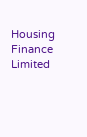Housing Finance Limited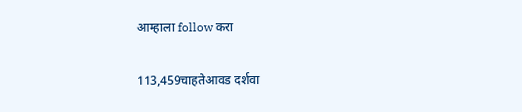आम्हाला follow करा

113,459चाहतेआवड दर्शवा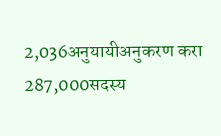2,036अनुयायीअनुकरण करा
287,000सदस्य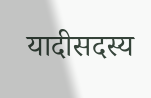यादीसदस्य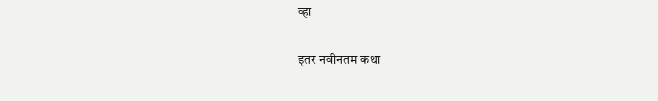व्हा

इतर नवीनतम कथा